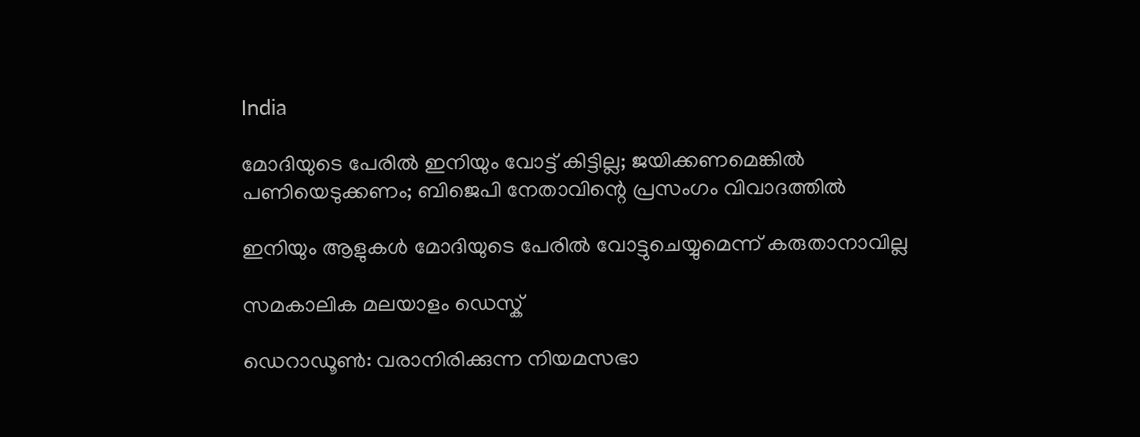India

മോദിയുടെ പേരില്‍ ഇനിയും വോട്ട് കിട്ടില്ല; ജയിക്കണമെങ്കില്‍ പണിയെടുക്കണം; ബിജെപി നേതാവിന്റെ പ്രസംഗം വിവാദത്തില്‍

ഇനിയും ആളുകള്‍ മോദിയുടെ പേരില്‍ വോട്ടുചെയ്യുമെന്ന് കരുതാനാവില്ല

സമകാലിക മലയാളം ഡെസ്ക്

ഡെറാഡൂണ്‍: വരാനിരിക്കുന്ന നിയമസഭാ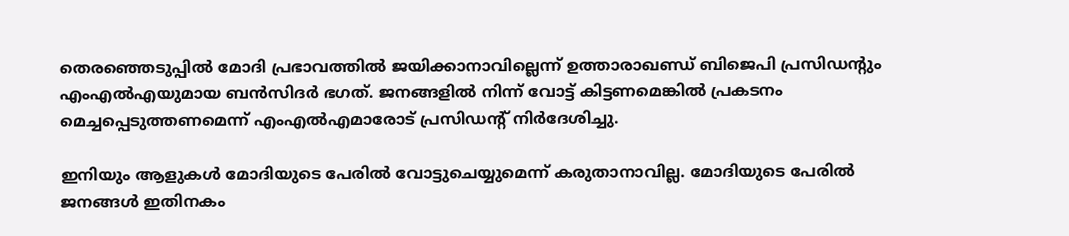തെരഞ്ഞെടുപ്പില്‍ മോദി പ്രഭാവത്തില്‍ ജയിക്കാനാവില്ലെന്ന് ഉത്താരാഖണ്ഡ് ബിജെപി പ്രസിഡന്റും എംഎല്‍എയുമായ ബന്‍സിദര്‍ ഭഗത്. ജനങ്ങളില്‍ നിന്ന് വോട്ട് കിട്ടണമെങ്കില്‍ പ്രകടനം മെച്ചപ്പെടുത്തണമെന്ന് എംഎല്‍എമാരോട് പ്രസിഡന്റ് നിര്‍ദേശിച്ചു.

ഇനിയും ആളുകള്‍ മോദിയുടെ പേരില്‍ വോട്ടുചെയ്യുമെന്ന് കരുതാനാവില്ല. മോദിയുടെ പേരില്‍ ജനങ്ങള്‍ ഇതിനകം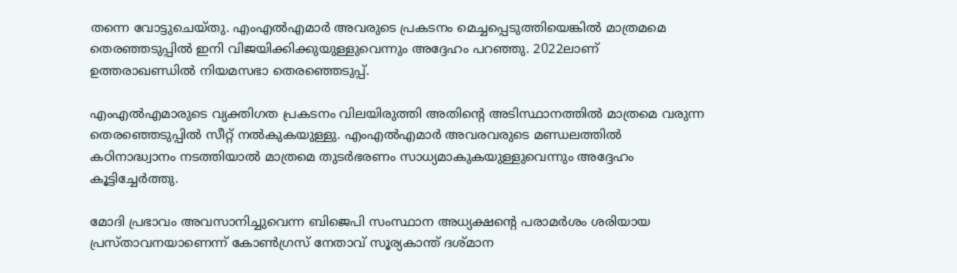തന്നെ വോട്ടുചെയ്തു. എംഎല്‍എമാര്‍ അവരുടെ പ്രകടനം മെച്ചപ്പെടുത്തിയെങ്കില്‍ മാത്രമമെ തെരഞ്ഞടുപ്പില്‍ ഇനി വിജയിക്കിക്കുയുള്ളുവെന്നും അദ്ദേഹം പറഞ്ഞു. 2022ലാണ് ഉത്തരാഖണ്ഡില്‍ നിയമസഭാ തെരഞ്ഞെടുപ്പ്.

എംഎല്‍എമാരുടെ വ്യക്തിഗത പ്രകടനം വിലയിരുത്തി അതിന്റെ അടിസ്ഥാനത്തില്‍ മാത്രമെ വരുന്ന തെരഞ്ഞെടുപ്പില്‍ സീറ്റ് നല്‍കുകയുള്ളു. എംഎല്‍എമാര്‍ അവരവരുടെ മണ്ഡലത്തില്‍ കഠിനാദ്ധ്വാനം നടത്തിയാല്‍ മാത്രമെ തുടര്‍ഭരണം സാധ്യമാകുകയുള്ളുവെന്നും അദ്ദേഹം കൂട്ടിച്ചേര്‍ത്തു.

മോദി പ്രഭാവം അവസാനിച്ചുവെന്ന ബിജെപി സംസ്ഥാന അധ്യക്ഷന്റെ പരാമര്‍ശം ശരിയായ പ്രസ്താവനയാണെന്ന് കോണ്‍ഗ്രസ് നേതാവ് സൂര്യകാന്ത് ദശ്മാന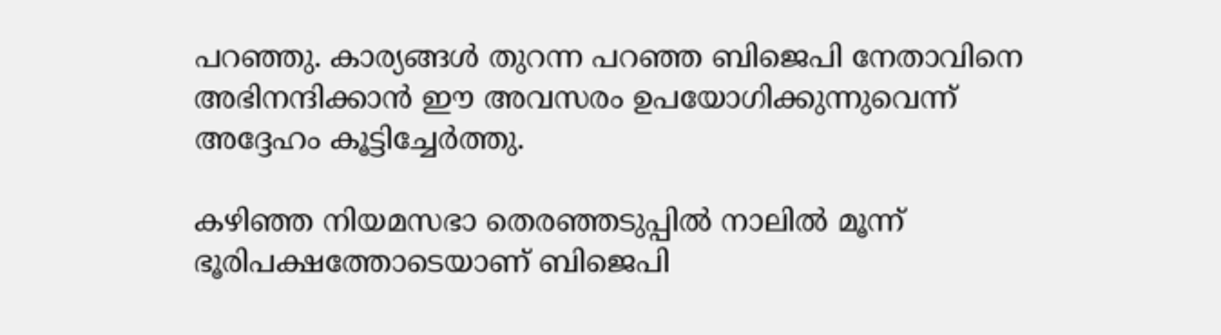പറഞ്ഞു. കാര്യങ്ങള്‍ തുറന്ന പറഞ്ഞ ബിജെപി നേതാവിനെ അഭിനന്ദിക്കാന്‍ ഈ അവസരം ഉപയോഗിക്കുന്നുവെന്ന് അദ്ദേഹം കൂട്ടിച്ചേര്‍ത്തു.

കഴിഞ്ഞ നിയമസഭാ തെരഞ്ഞടുപ്പില്‍ നാലില്‍ മൂന്ന് ഭൂരിപക്ഷത്തോടെയാണ് ബിജെപി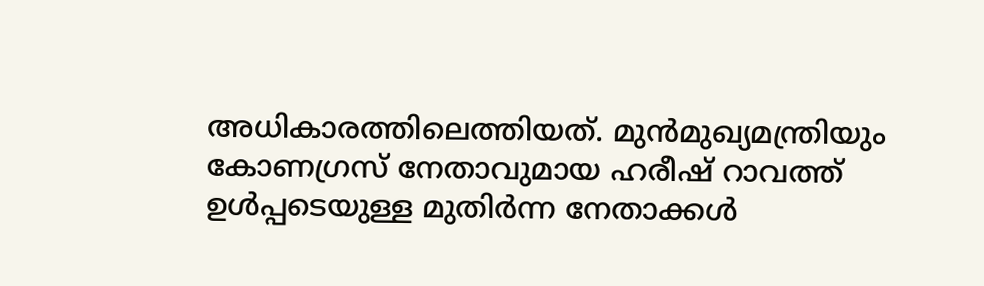അധികാരത്തിലെത്തിയത്. മുന്‍മുഖ്യമന്ത്രിയും കോണഗ്രസ് നേതാവുമായ ഹരീഷ് റാവത്ത് ഉള്‍പ്പടെയുള്ള മുതിര്‍ന്ന നേതാക്കള്‍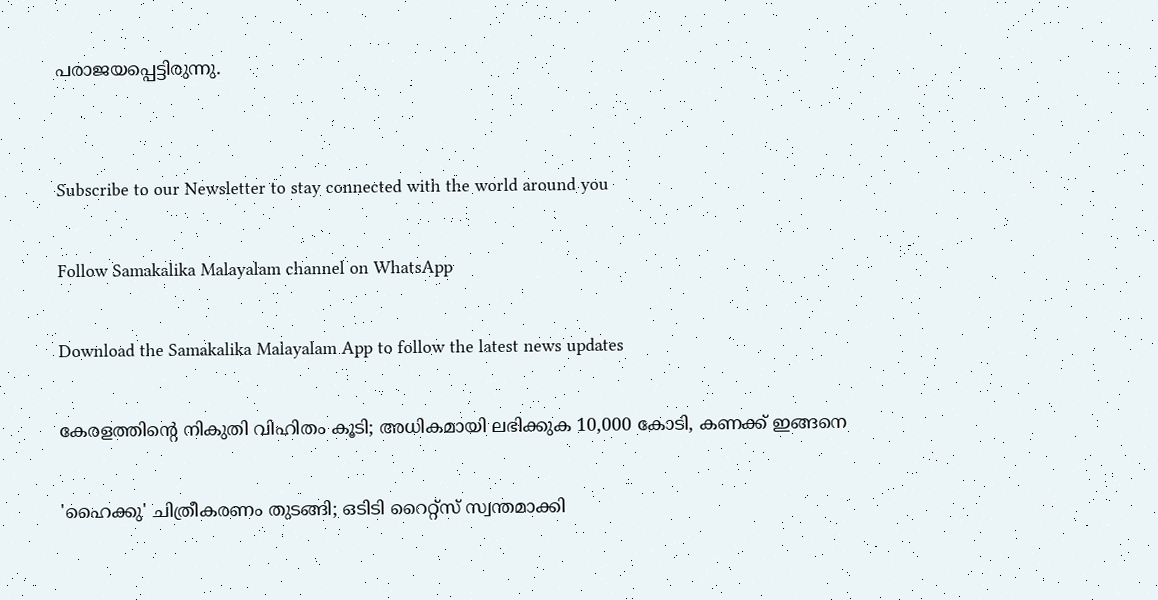പരാജയപ്പെട്ടിരുന്നു.


Subscribe to our Newsletter to stay connected with the world around you

Follow Samakalika Malayalam channel on WhatsApp

Download the Samakalika Malayalam App to follow the latest news updates

കേരളത്തിന്റെ നികുതി വിഹിതം കൂടി; അധികമായി ലഭിക്കുക 10,000 കോടി, കണക്ക് ഇങ്ങനെ

'ഹൈക്കു' ചിത്രീകരണം തുടങ്ങി; ഒടിടി റൈറ്റ്സ് സ്വന്തമാക്കി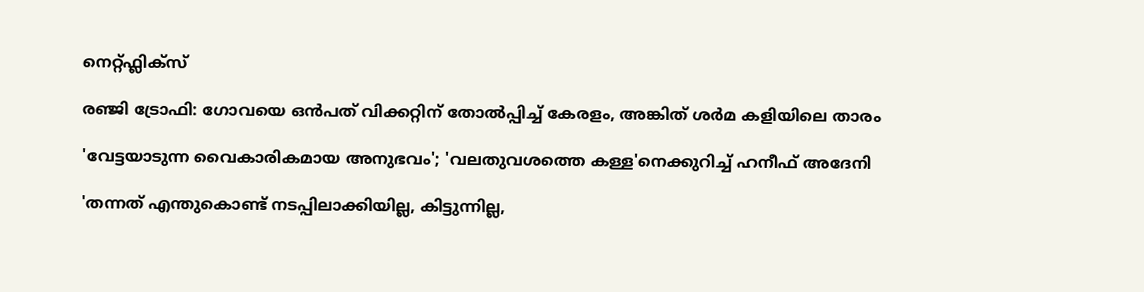നെറ്റ്ഫ്ലിക്സ്

രഞ്ജി ട്രോഫി: ഗോവയെ ഒൻപത് വിക്കറ്റിന് തോൽപ്പിച്ച് കേരളം, അങ്കിത് ശർമ കളിയിലെ താരം

'വേട്ടയാടുന്ന വൈകാരികമായ അനുഭവം'; 'വലതുവശത്തെ കള്ള'നെക്കുറിച്ച് ഹനീഫ് അദേനി

'തന്നത് എന്തുകൊണ്ട് നടപ്പിലാക്കിയില്ല, കിട്ടുന്നില്ല,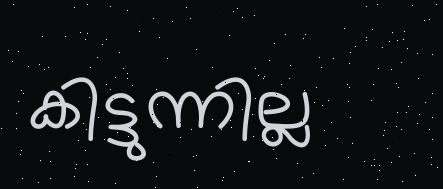കിട്ടുന്നില്ല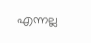എന്നല്ല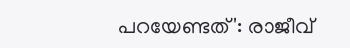പറയേണ്ടത്': രാജീവ്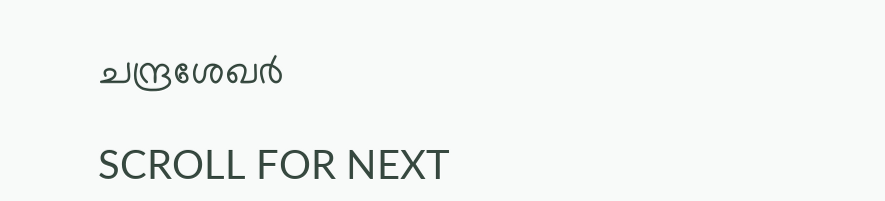ചന്ദ്രശേഖര്‍

SCROLL FOR NEXT